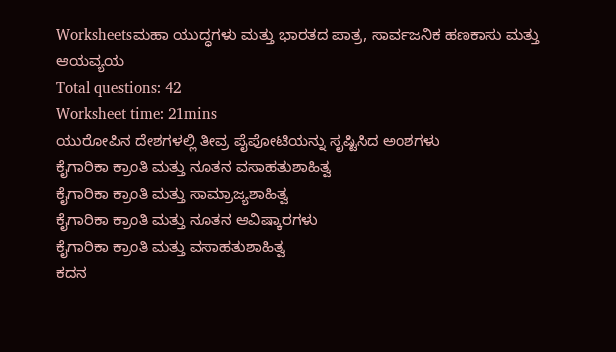Worksheetsಮಹಾ ಯುದ್ಧಗಳು ಮತ್ತು ಭಾರತದ ಪಾತ್ರ, ಸಾರ್ವಜನಿಕ ಹಣಕಾಸು ಮತ್ತು ಆಯವ್ಯಯ
Total questions: 42
Worksheet time: 21mins
ಯುರೋಪಿನ ದೇಶಗಳಲ್ಲಿ ತೀವ್ರ ಪೈಪೋಟಿಯನ್ನು ಸೃಷ್ಟಿಸಿದ ಅಂಶಗಳು
ಕೈಗಾರಿಕಾ ಕ್ರಾಂತಿ ಮತ್ತು ನೂತನ ವಸಾಹತುಶಾಹಿತ್ವ
ಕೈಗಾರಿಕಾ ಕ್ರಾಂತಿ ಮತ್ತು ಸಾಮ್ರಾಜ್ಯಶಾಹಿತ್ವ
ಕೈಗಾರಿಕಾ ಕ್ರಾಂತಿ ಮತ್ತು ನೂತನ ಆವಿಷ್ಕಾರಗಳು
ಕೈಗಾರಿಕಾ ಕ್ರಾಂತಿ ಮತ್ತು ವಸಾಹತುಶಾಹಿತ್ವ
ಕದನ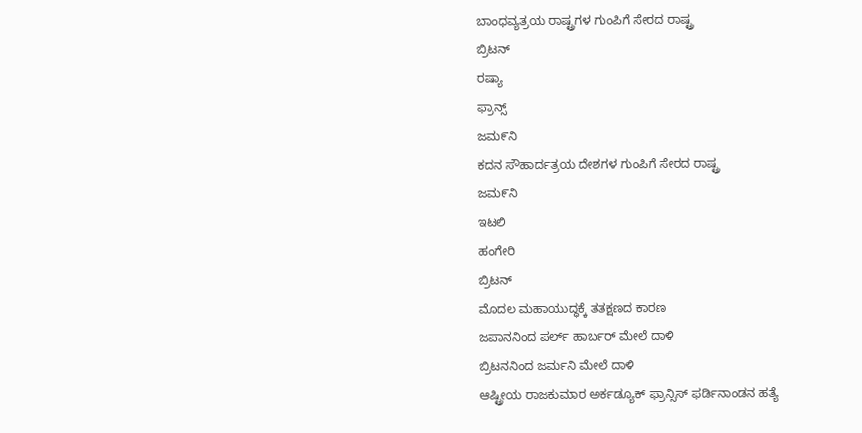ಬಾಂಧವ್ಯತ್ರಯ ರಾಷ್ಟ್ರಗಳ ಗುಂಪಿಗೆ ಸೇರದ ರಾಷ್ಟ್ರ
ಬ್ರಿಟನ್
ರಷ್ಯಾ
ಫ್ರಾನ್ಸ್
ಜಮ೯ನಿ
ಕದನ ಸೌಹಾರ್ದತ್ರಯ ದೇಶಗಳ ಗುಂಪಿಗೆ ಸೇರದ ರಾಷ್ಟ್ರ
ಜಮ೯ನಿ
ಇಟಲಿ
ಹಂಗೇರಿ
ಬ್ರಿಟನ್
ಮೊದಲ ಮಹಾಯುದ್ಧಕ್ಕೆ ತತಕ್ಷಣದ ಕಾರಣ
ಜಪಾನನಿಂದ ಪರ್ಲ್ ಹಾರ್ಬರ್ ಮೇಲೆ ದಾಳಿ
ಬ್ರಿಟನನಿಂದ ಜರ್ಮನಿ ಮೇಲೆ ದಾಳಿ
ಆಷ್ಟ್ರೀಯ ರಾಜಕುಮಾರ ಅರ್ಕಡ್ಯೂಕ್ ಫ್ರಾನ್ಸಿಸ್ ಫರ್ಡಿನಾಂಡನ ಹತ್ಯೆ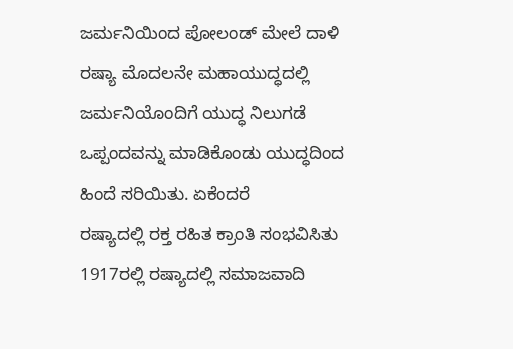ಜರ್ಮನಿಯಿಂದ ಪೋಲಂಡ್ ಮೇಲೆ ದಾಳಿ
ರಷ್ಯಾ ಮೊದಲನೇ ಮಹಾಯುದ್ಧದಲ್ಲಿ ಜರ್ಮನಿಯೊಂದಿಗೆ ಯುದ್ಧ ನಿಲುಗಡೆ ಒಪ್ಪಂದವನ್ನು ಮಾಡಿಕೊಂಡು ಯುದ್ಧದಿಂದ ಹಿಂದೆ ಸರಿಯಿತು. ಏಕೆಂದರೆ
ರಷ್ಯಾದಲ್ಲಿ ರಕ್ತ ರಹಿತ ಕ್ರಾಂತಿ ಸಂಭವಿಸಿತು
1917ರಲ್ಲಿ ರಷ್ಯಾದಲ್ಲಿ ಸಮಾಜವಾದಿ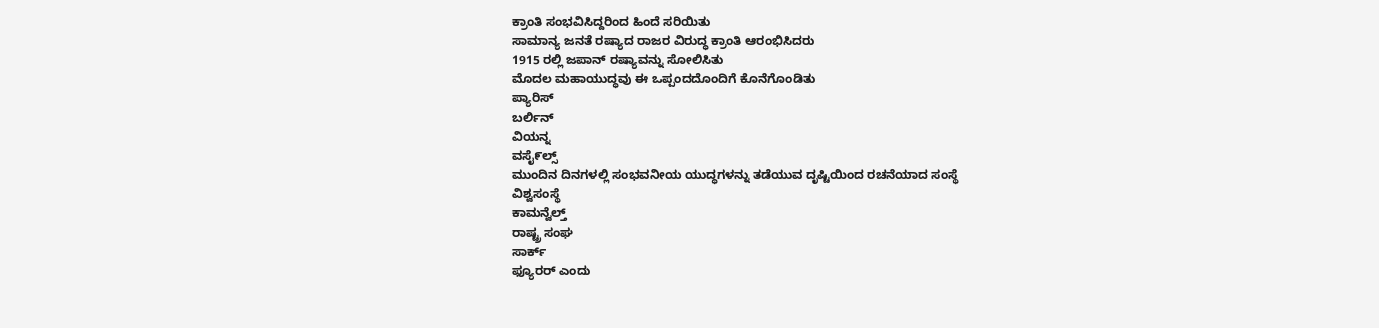ಕ್ರಾಂತಿ ಸಂಭವಿಸಿದ್ದರಿಂದ ಹಿಂದೆ ಸರಿಯಿತು
ಸಾಮಾನ್ಯ ಜನತೆ ರಷ್ಯಾದ ರಾಜರ ವಿರುದ್ಧ ಕ್ರಾಂತಿ ಆರಂಭಿಸಿದರು
1915 ರಲ್ಲಿ ಜಪಾನ್ ರಷ್ಯಾವನ್ನು ಸೋಲಿಸಿತು
ಮೊದಲ ಮಹಾಯುದ್ಧವು ಈ ಒಪ್ಪಂದದೊಂದಿಗೆ ಕೊನೆಗೊಂಡಿತು
ಪ್ಯಾರಿಸ್
ಬರ್ಲಿನ್
ವಿಯನ್ನ
ವಸೈ೯ಲ್ಸ್
ಮುಂದಿನ ದಿನಗಳಲ್ಲಿ ಸಂಭವನೀಯ ಯುದ್ಧಗಳನ್ನು ತಡೆಯುವ ದೃಷ್ಟಿಯಿಂದ ರಚನೆಯಾದ ಸಂಸ್ಥೆ
ವಿಶ್ವಸಂಸ್ಥೆ
ಕಾಮನ್ವೆಲ್ತ್
ರಾಷ್ಟ್ರ ಸಂಘ
ಸಾರ್ಕ್
ಫ್ಯೂರರ್ ಎಂದು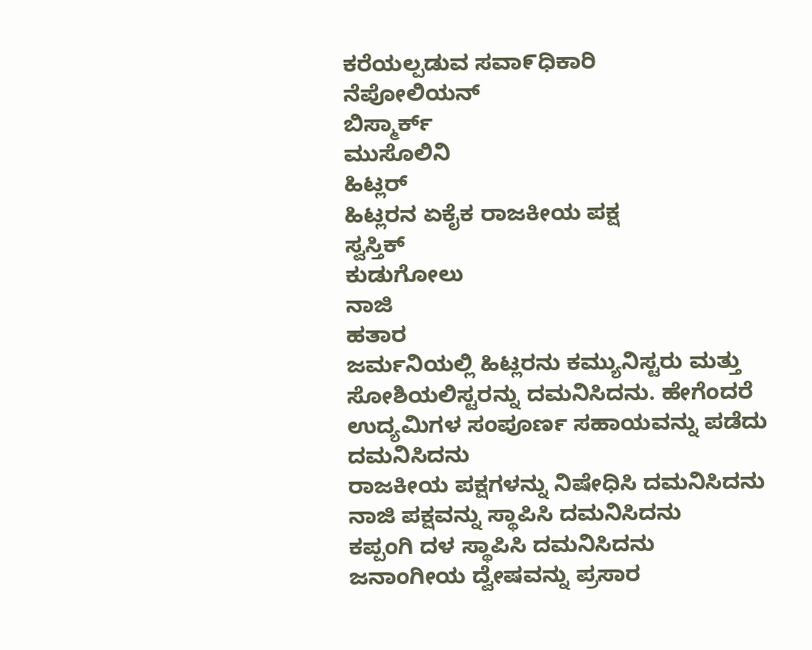ಕರೆಯಲ್ಪಡುವ ಸವಾ೯ಧಿಕಾರಿ
ನೆಪೋಲಿಯನ್
ಬಿಸ್ಮಾರ್ಕ್
ಮುಸೊಲಿನಿ
ಹಿಟ್ಲರ್
ಹಿಟ್ಲರನ ಏಕೈಕ ರಾಜಕೀಯ ಪಕ್ಷ
ಸ್ವಸ್ತಿಕ್
ಕುಡುಗೋಲು
ನಾಜಿ
ಹತಾರ
ಜರ್ಮನಿಯಲ್ಲಿ ಹಿಟ್ಲರನು ಕಮ್ಯುನಿಸ್ಟರು ಮತ್ತು ಸೋಶಿಯಲಿಸ್ಟರನ್ನು ದಮನಿಸಿದನು. ಹೇಗೆಂದರೆ
ಉದ್ಯಮಿಗಳ ಸಂಪೂರ್ಣ ಸಹಾಯವನ್ನು ಪಡೆದು ದಮನಿಸಿದನು
ರಾಜಕೀಯ ಪಕ್ಷಗಳನ್ನು ನಿಷೇಧಿಸಿ ದಮನಿಸಿದನು
ನಾಜಿ ಪಕ್ಷವನ್ನು ಸ್ಥಾಪಿಸಿ ದಮನಿಸಿದನು
ಕಪ್ಪಂಗಿ ದಳ ಸ್ಥಾಪಿಸಿ ದಮನಿಸಿದನು
ಜನಾಂಗೀಯ ದ್ವೇಷವನ್ನು ಪ್ರಸಾರ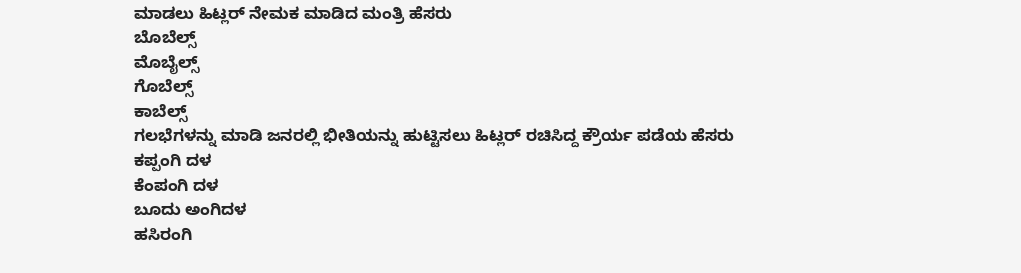ಮಾಡಲು ಹಿಟ್ಲರ್ ನೇಮಕ ಮಾಡಿದ ಮಂತ್ರಿ ಹೆಸರು
ಬೊಬೆಲ್ಸ್
ಮೊಬೈಲ್ಸ್
ಗೊಬೆಲ್ಸ್
ಕಾಬೆಲ್ಸ್
ಗಲಭೆಗಳನ್ನು ಮಾಡಿ ಜನರಲ್ಲಿ ಭೀತಿಯನ್ನು ಹುಟ್ಟಿಸಲು ಹಿಟ್ಲರ್ ರಚಿಸಿದ್ದ ಕ್ರೌರ್ಯ ಪಡೆಯ ಹೆಸರು
ಕಪ್ಪಂಗಿ ದಳ
ಕೆಂಪಂಗಿ ದಳ
ಬೂದು ಅಂಗಿದಳ
ಹಸಿರಂಗಿ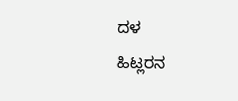ದಳ
ಹಿಟ್ಲರನ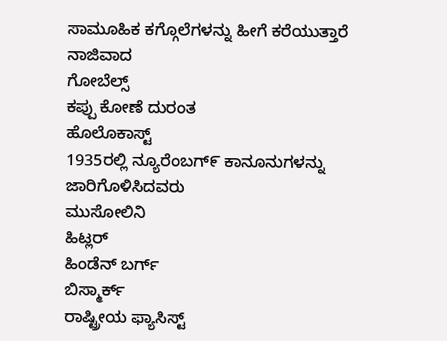ಸಾಮೂಹಿಕ ಕಗ್ಗೊಲೆಗಳನ್ನು ಹೀಗೆ ಕರೆಯುತ್ತಾರೆ
ನಾಜಿವಾದ
ಗೋಬೆಲ್ಸ್
ಕಪ್ಪು ಕೋಣೆ ದುರಂತ
ಹೊಲೊಕಾಸ್ಟ್
1935ರಲ್ಲಿ ನ್ಯೂರೆಂಬಗ್೯ ಕಾನೂನುಗಳನ್ನು ಜಾರಿಗೊಳಿಸಿದವರು
ಮುಸೋಲಿನಿ
ಹಿಟ್ಲರ್
ಹಿಂಡೆನ್ ಬರ್ಗ್
ಬಿಸ್ಮಾರ್ಕ್
ರಾಷ್ಟ್ರೀಯ ಫ್ಯಾಸಿಸ್ಟ್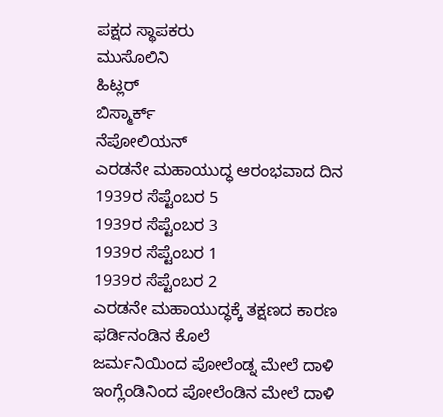ಪಕ್ಷದ ಸ್ಥಾಪಕರು
ಮುಸೊಲಿನಿ
ಹಿಟ್ಲರ್
ಬಿಸ್ಮಾರ್ಕ್
ನೆಪೋಲಿಯನ್
ಎರಡನೇ ಮಹಾಯುದ್ಧ ಆರಂಭವಾದ ದಿನ
1939ರ ಸೆಪ್ಟೆಂಬರ 5
1939ರ ಸೆಪ್ಟೆಂಬರ 3
1939ರ ಸೆಪ್ಟೆಂಬರ 1
1939ರ ಸೆಪ್ಟೆಂಬರ 2
ಎರಡನೇ ಮಹಾಯುದ್ಧಕ್ಕೆ ತಕ್ಷಣದ ಕಾರಣ
ಫರ್ಡಿನಂಡಿನ ಕೊಲೆ
ಜರ್ಮನಿಯಿಂದ ಪೋಲೆಂಡ್ನ ಮೇಲೆ ದಾಳಿ
ಇಂಗ್ಲೆಂಡಿನಿಂದ ಪೋಲೆಂಡಿನ ಮೇಲೆ ದಾಳಿ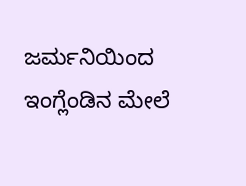ಜರ್ಮನಿಯಿಂದ ಇಂಗ್ಲೆಂಡಿನ ಮೇಲೆ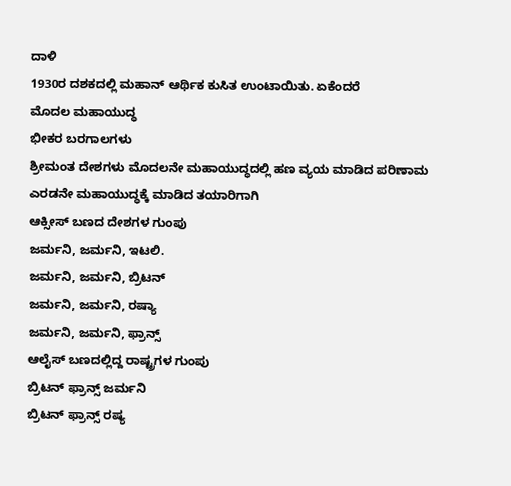ದಾಳಿ
1930ರ ದಶಕದಲ್ಲಿ ಮಹಾನ್ ಆರ್ಥಿಕ ಕುಸಿತ ಉಂಟಾಯಿತು. ಏಕೆಂದರೆ
ಮೊದಲ ಮಹಾಯುದ್ಧ
ಭೀಕರ ಬರಗಾಲಗಳು
ಶ್ರೀಮಂತ ದೇಶಗಳು ಮೊದಲನೇ ಮಹಾಯುದ್ಧದಲ್ಲಿ ಹಣ ವ್ಯಯ ಮಾಡಿದ ಪರಿಣಾಮ
ಎರಡನೇ ಮಹಾಯುದ್ಧಕ್ಕೆ ಮಾಡಿದ ತಯಾರಿಗಾಗಿ
ಆಕ್ಸೀಸ್ ಬಣದ ದೇಶಗಳ ಗುಂಪು
ಜರ್ಮನಿ, ಜರ್ಮನಿ, ಇಟಲಿ.
ಜರ್ಮನಿ, ಜರ್ಮನಿ, ಬ್ರಿಟನ್
ಜರ್ಮನಿ, ಜರ್ಮನಿ, ರಷ್ಯಾ
ಜರ್ಮನಿ, ಜರ್ಮನಿ, ಫ್ರಾನ್ಸ್
ಆಲೈಸ್ ಬಣದಲ್ಲಿದ್ದ ರಾಷ್ಟ್ರಗಳ ಗುಂಪು
ಬ್ರಿಟನ್ ಫ್ರಾನ್ಸ್ ಜರ್ಮನಿ
ಬ್ರಿಟನ್ ಫ್ರಾನ್ಸ್ ರಷ್ಯ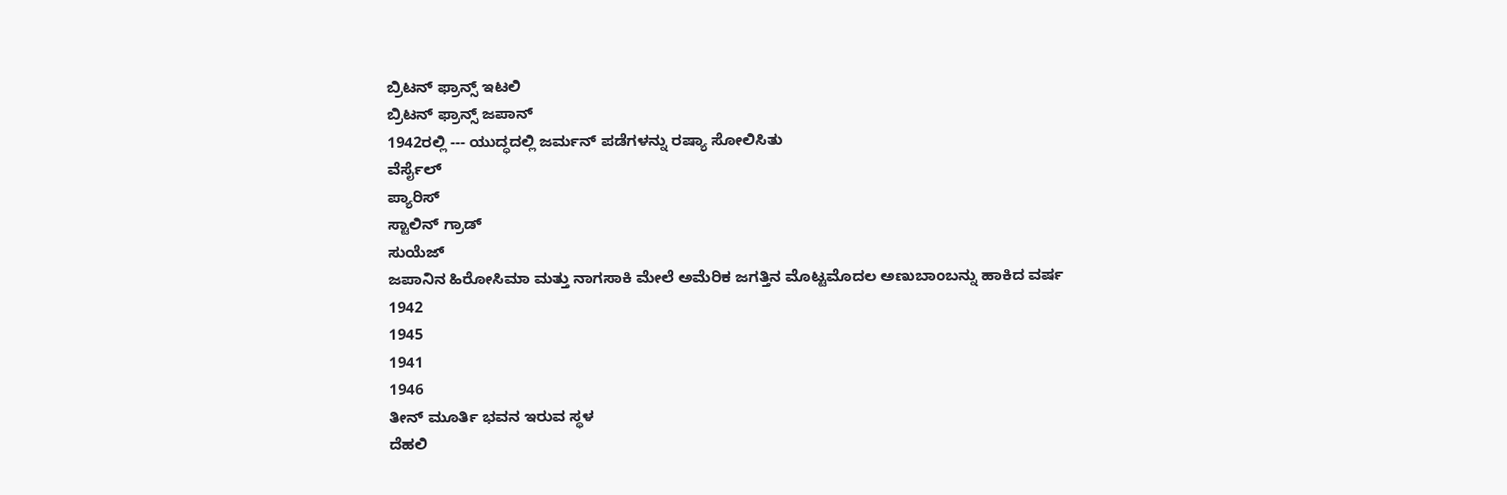ಬ್ರಿಟನ್ ಫ್ರಾನ್ಸ್ ಇಟಲಿ
ಬ್ರಿಟನ್ ಫ್ರಾನ್ಸ್ ಜಪಾನ್
1942ರಲ್ಲಿ --- ಯುದ್ಧದಲ್ಲಿ ಜರ್ಮನ್ ಪಡೆಗಳನ್ನು ರಷ್ಯಾ ಸೋಲಿಸಿತು
ವೆರ್ಸೈಲ್
ಪ್ಯಾರಿಸ್
ಸ್ಟಾಲಿನ್ ಗ್ರಾಡ್
ಸುಯೆಜ್
ಜಪಾನಿನ ಹಿರೋಸಿಮಾ ಮತ್ತು ನಾಗಸಾಕಿ ಮೇಲೆ ಅಮೆರಿಕ ಜಗತ್ತಿನ ಮೊಟ್ಟಮೊದಲ ಅಣುಬಾಂಬನ್ನು ಹಾಕಿದ ವರ್ಷ
1942
1945
1941
1946
ತೀನ್ ಮೂರ್ತಿ ಭವನ ಇರುವ ಸ್ಥಳ
ದೆಹಲಿ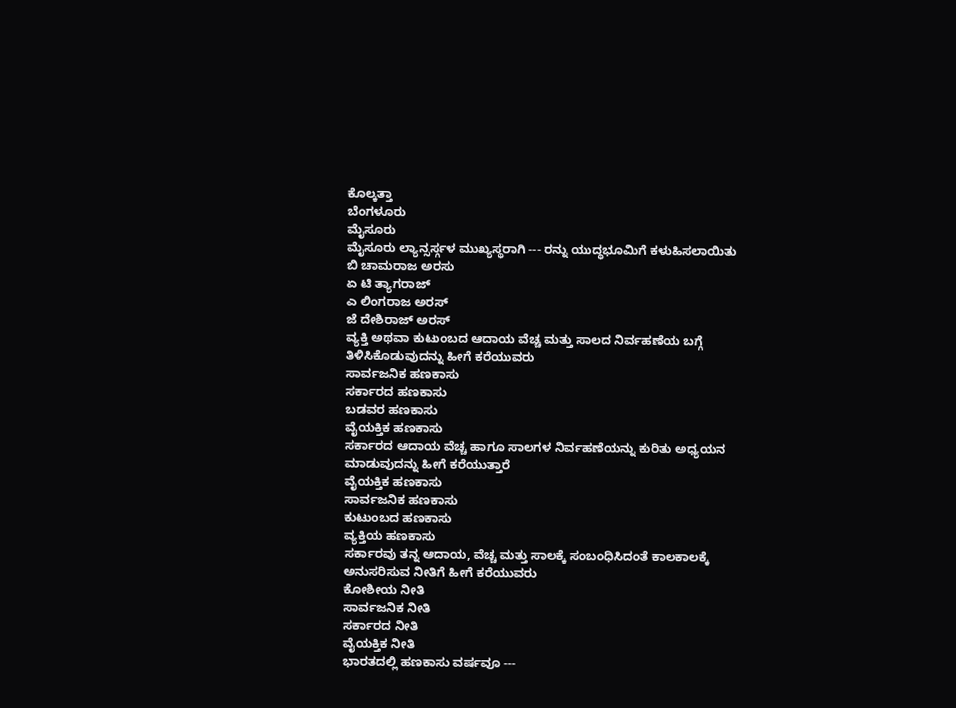ಕೊಲ್ಕತ್ತಾ
ಬೆಂಗಳೂರು
ಮೈಸೂರು
ಮೈಸೂರು ಲ್ಯಾನ್ಸರ್ಸ್ಗಳ ಮುಖ್ಯಸ್ಥರಾಗಿ --- ರನ್ನು ಯುದ್ಧಭೂಮಿಗೆ ಕಳುಹಿಸಲಾಯಿತು
ಬಿ ಚಾಮರಾಜ ಅರಸು
ಏ ಟಿ ತ್ಯಾಗರಾಜ್
ಎ ಲಿಂಗರಾಜ ಅರಸ್
ಜೆ ದೇಶಿರಾಜ್ ಅರಸ್
ವ್ಯಕ್ತಿ ಅಥವಾ ಕುಟುಂಬದ ಆದಾಯ ವೆಚ್ಚ ಮತ್ತು ಸಾಲದ ನಿರ್ವಹಣೆಯ ಬಗ್ಗೆ ತಿಳಿಸಿಕೊಡುವುದನ್ನು ಹೀಗೆ ಕರೆಯುವರು
ಸಾರ್ವಜನಿಕ ಹಣಕಾಸು
ಸರ್ಕಾರದ ಹಣಕಾಸು
ಬಡವರ ಹಣಕಾಸು
ವೈಯಕ್ತಿಕ ಹಣಕಾಸು
ಸರ್ಕಾರದ ಆದಾಯ ವೆಚ್ಚ ಹಾಗೂ ಸಾಲಗಳ ನಿರ್ವಹಣೆಯನ್ನು ಕುರಿತು ಅಧ್ಯಯನ ಮಾಡುವುದನ್ನು ಹೀಗೆ ಕರೆಯುತ್ತಾರೆ
ವೈಯಕ್ತಿಕ ಹಣಕಾಸು
ಸಾರ್ವಜನಿಕ ಹಣಕಾಸು
ಕುಟುಂಬದ ಹಣಕಾಸು
ವ್ಯಕ್ತಿಯ ಹಣಕಾಸು
ಸರ್ಕಾರವು ತನ್ನ ಆದಾಯ, ವೆಚ್ಚ ಮತ್ತು ಸಾಲಕ್ಕೆ ಸಂಬಂಧಿಸಿದಂತೆ ಕಾಲಕಾಲಕ್ಕೆ ಅನುಸರಿಸುವ ನೀತಿಗೆ ಹೀಗೆ ಕರೆಯುವರು
ಕೋಶೀಯ ನೀತಿ
ಸಾರ್ವಜನಿಕ ನೀತಿ
ಸರ್ಕಾರದ ನೀತಿ
ವೈಯಕ್ತಿಕ ನೀತಿ
ಭಾರತದಲ್ಲಿ ಹಣಕಾಸು ವರ್ಷವೂ ---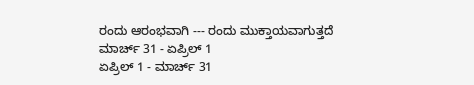ರಂದು ಆರಂಭವಾಗಿ --- ರಂದು ಮುಕ್ತಾಯವಾಗುತ್ತದೆ
ಮಾರ್ಚ್ 31 - ಏಪ್ರಿಲ್ 1
ಏಪ್ರಿಲ್ 1 - ಮಾರ್ಚ್ 31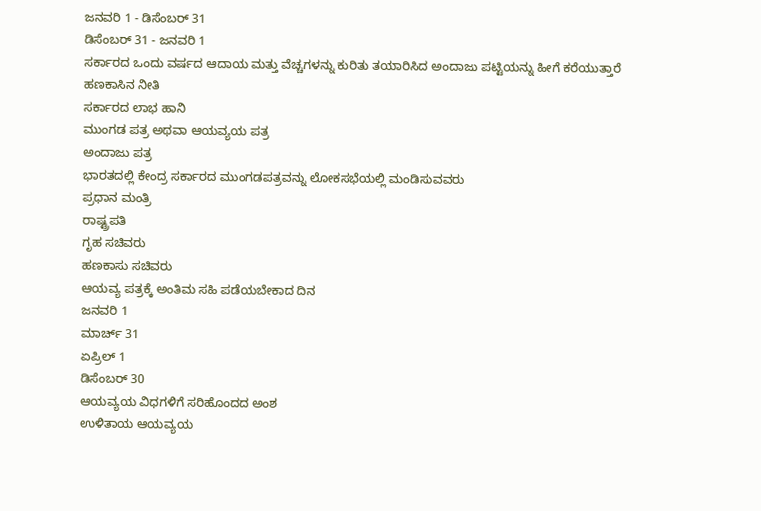ಜನವರಿ 1 - ಡಿಸೆಂಬರ್ 31
ಡಿಸೆಂಬರ್ 31 - ಜನವರಿ 1
ಸರ್ಕಾರದ ಒಂದು ವರ್ಷದ ಆದಾಯ ಮತ್ತು ವೆಚ್ಚಗಳನ್ನು ಕುರಿತು ತಯಾರಿಸಿದ ಅಂದಾಜು ಪಟ್ಟಿಯನ್ನು ಹೀಗೆ ಕರೆಯುತ್ತಾರೆ
ಹಣಕಾಸಿನ ನೀತಿ
ಸರ್ಕಾರದ ಲಾಭ ಹಾನಿ
ಮುಂಗಡ ಪತ್ರ ಅಥವಾ ಆಯವ್ಯಯ ಪತ್ರ
ಅಂದಾಜು ಪತ್ರ
ಭಾರತದಲ್ಲಿ ಕೇಂದ್ರ ಸರ್ಕಾರದ ಮುಂಗಡಪತ್ರವನ್ನು ಲೋಕಸಭೆಯಲ್ಲಿ ಮಂಡಿಸುವವರು
ಪ್ರಧಾನ ಮಂತ್ರಿ
ರಾಷ್ಟ್ರಪತಿ
ಗೃಹ ಸಚಿವರು
ಹಣಕಾಸು ಸಚಿವರು
ಆಯವ್ಯ ಪತ್ರಕ್ಕೆ ಅಂತಿಮ ಸಹಿ ಪಡೆಯಬೇಕಾದ ದಿನ
ಜನವರಿ 1
ಮಾರ್ಚ್ 31
ಏಪ್ರಿಲ್ 1
ಡಿಸೆಂಬರ್ 30
ಆಯವ್ಯಯ ವಿಧಗಳಿಗೆ ಸರಿಹೊಂದದ ಅಂಶ
ಉಳಿತಾಯ ಆಯವ್ಯಯ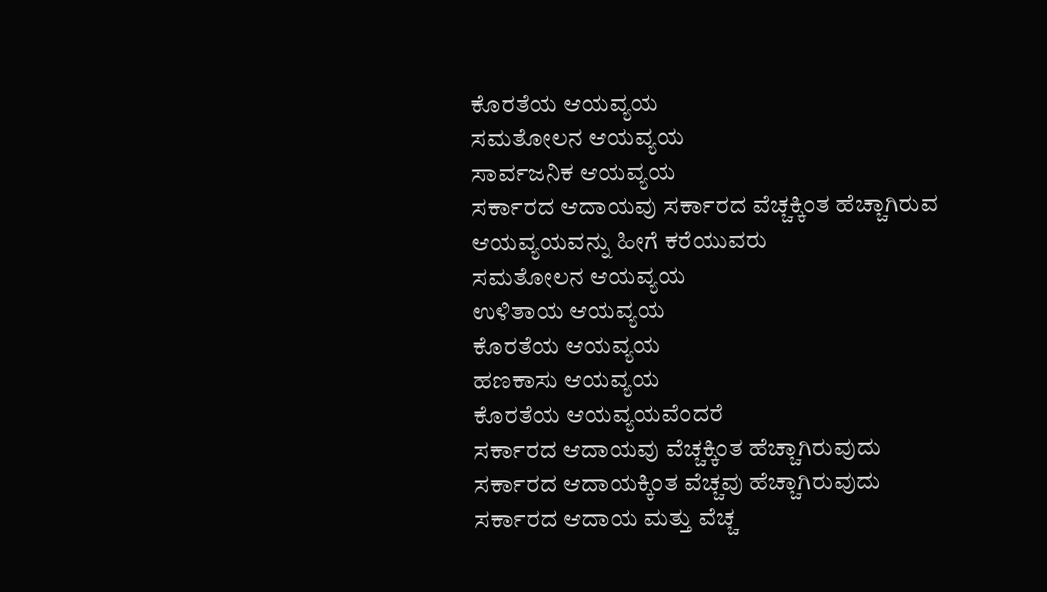ಕೊರತೆಯ ಆಯವ್ಯಯ
ಸಮತೋಲನ ಆಯವ್ಯಯ
ಸಾರ್ವಜನಿಕ ಆಯವ್ಯಯ
ಸರ್ಕಾರದ ಆದಾಯವು ಸರ್ಕಾರದ ವೆಚ್ಚಕ್ಕಿಂತ ಹೆಚ್ಚಾಗಿರುವ ಆಯವ್ಯಯವನ್ನು ಹೀಗೆ ಕರೆಯುವರು
ಸಮತೋಲನ ಆಯವ್ಯಯ
ಉಳಿತಾಯ ಆಯವ್ಯಯ
ಕೊರತೆಯ ಆಯವ್ಯಯ
ಹಣಕಾಸು ಆಯವ್ಯಯ
ಕೊರತೆಯ ಆಯವ್ಯಯವೆಂದರೆ
ಸರ್ಕಾರದ ಆದಾಯವು ವೆಚ್ಚಕ್ಕಿಂತ ಹೆಚ್ಚಾಗಿರುವುದು
ಸರ್ಕಾರದ ಆದಾಯಕ್ಕಿಂತ ವೆಚ್ಚವು ಹೆಚ್ಚಾಗಿರುವುದು
ಸರ್ಕಾರದ ಆದಾಯ ಮತ್ತು ವೆಚ್ಚ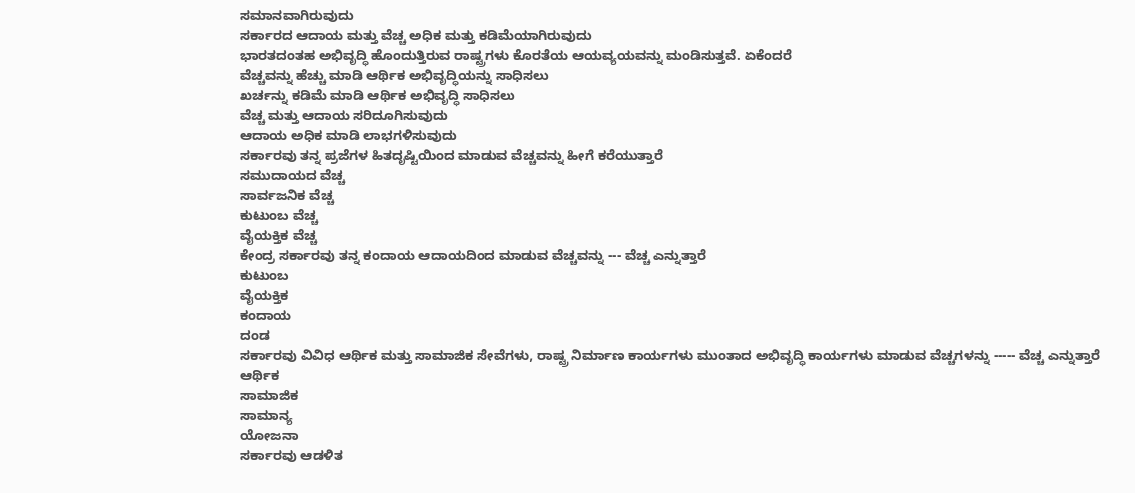ಸಮಾನವಾಗಿರುವುದು
ಸರ್ಕಾರದ ಆದಾಯ ಮತ್ತು ವೆಚ್ಚ ಅಧಿಕ ಮತ್ತು ಕಡಿಮೆಯಾಗಿರುವುದು
ಭಾರತದಂತಹ ಅಭಿವೃದ್ಧಿ ಹೊಂದುತ್ತಿರುವ ರಾಷ್ಟ್ರಗಳು ಕೊರತೆಯ ಆಯವ್ಯಯವನ್ನು ಮಂಡಿಸುತ್ತವೆ. ಏಕೆಂದರೆ
ವೆಚ್ಚವನ್ನು ಹೆಚ್ಚು ಮಾಡಿ ಆರ್ಥಿಕ ಅಭಿವೃದ್ಧಿಯನ್ನು ಸಾಧಿಸಲು
ಖರ್ಚನ್ನು ಕಡಿಮೆ ಮಾಡಿ ಆರ್ಥಿಕ ಅಭಿವೃದ್ಧಿ ಸಾಧಿಸಲು
ವೆಚ್ಚ ಮತ್ತು ಆದಾಯ ಸರಿದೂಗಿಸುವುದು
ಆದಾಯ ಅಧಿಕ ಮಾಡಿ ಲಾಭಗಳಿಸುವುದು
ಸರ್ಕಾರವು ತನ್ನ ಪ್ರಜೆಗಳ ಹಿತದೃಷ್ಟಿಯಿಂದ ಮಾಡುವ ವೆಚ್ಚವನ್ನು ಹೀಗೆ ಕರೆಯುತ್ತಾರೆ
ಸಮುದಾಯದ ವೆಚ್ಚ
ಸಾರ್ವಜನಿಕ ವೆಚ್ಚ
ಕುಟುಂಬ ವೆಚ್ಚ
ವೈಯಕ್ತಿಕ ವೆಚ್ಚ
ಕೇಂದ್ರ ಸರ್ಕಾರವು ತನ್ನ ಕಂದಾಯ ಆದಾಯದಿಂದ ಮಾಡುವ ವೆಚ್ಚವನ್ನು --- ವೆಚ್ಚ ಎನ್ನುತ್ತಾರೆ
ಕುಟುಂಬ
ವೈಯಕ್ತಿಕ
ಕಂದಾಯ
ದಂಡ
ಸರ್ಕಾರವು ವಿವಿಧ ಆರ್ಥಿಕ ಮತ್ತು ಸಾಮಾಜಿಕ ಸೇವೆಗಳು, ರಾಷ್ಟ್ರ ನಿರ್ಮಾಣ ಕಾರ್ಯಗಳು ಮುಂತಾದ ಅಭಿವೃದ್ಧಿ ಕಾರ್ಯಗಳು ಮಾಡುವ ವೆಚ್ಚಗಳನ್ನು ----- ವೆಚ್ಚ ಎನ್ನುತ್ತಾರೆ
ಆರ್ಥಿಕ
ಸಾಮಾಜಿಕ
ಸಾಮಾನ್ಯ
ಯೋಜನಾ
ಸರ್ಕಾರವು ಆಡಳಿತ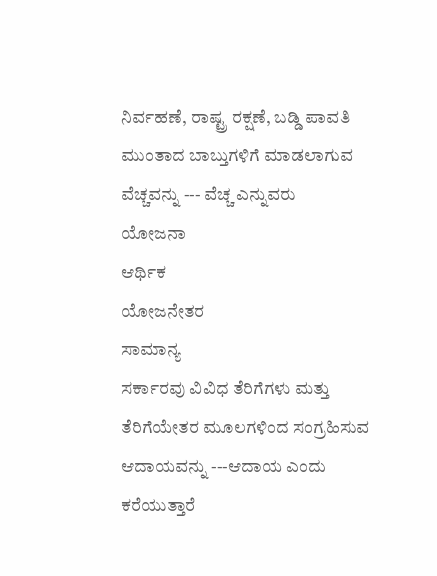ನಿರ್ವಹಣೆ, ರಾಷ್ಟ್ರ ರಕ್ಷಣೆ, ಬಡ್ಡಿ ಪಾವತಿ ಮುಂತಾದ ಬಾಬ್ತುಗಳಿಗೆ ಮಾಡಲಾಗುವ ವೆಚ್ಚವನ್ನು --- ವೆಚ್ಚ ಎನ್ನುವರು
ಯೋಜನಾ
ಆರ್ಥಿಕ
ಯೋಜನೇತರ
ಸಾಮಾನ್ಯ
ಸರ್ಕಾರವು ವಿವಿಧ ತೆರಿಗೆಗಳು ಮತ್ತು ತೆರಿಗೆಯೇತರ ಮೂಲಗಳಿಂದ ಸಂಗ್ರಹಿಸುವ ಆದಾಯವನ್ನು ---ಆದಾಯ ಎಂದು ಕರೆಯುತ್ತಾರೆ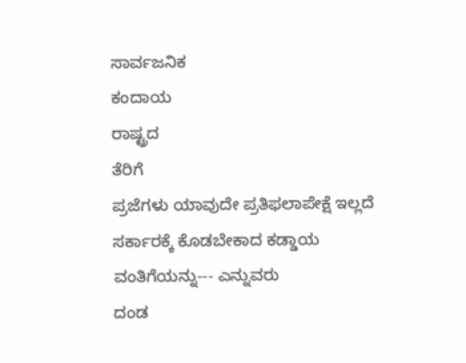ಸಾರ್ವಜನಿಕ
ಕಂದಾಯ
ರಾಷ್ಟ್ರದ
ತೆರಿಗೆ
ಪ್ರಜೆಗಳು ಯಾವುದೇ ಪ್ರತಿಫಲಾಪೇಕ್ಷೆ ಇಲ್ಲದೆ ಸರ್ಕಾರಕ್ಕೆ ಕೊಡಬೇಕಾದ ಕಡ್ಡಾಯ ವಂತಿಗೆಯನ್ನು--- ಎನ್ನುವರು
ದಂಡ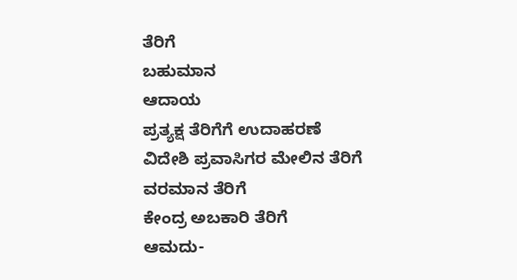ತೆರಿಗೆ
ಬಹುಮಾನ
ಆದಾಯ
ಪ್ರತ್ಯಕ್ಷ ತೆರಿಗೆಗೆ ಉದಾಹರಣೆ
ವಿದೇಶಿ ಪ್ರವಾಸಿಗರ ಮೇಲಿನ ತೆರಿಗೆ
ವರಮಾನ ತೆರಿಗೆ
ಕೇಂದ್ರ ಅಬಕಾರಿ ತೆರಿಗೆ
ಆಮದು-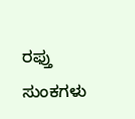ರಫ್ತು ಸುಂಕಗಳು